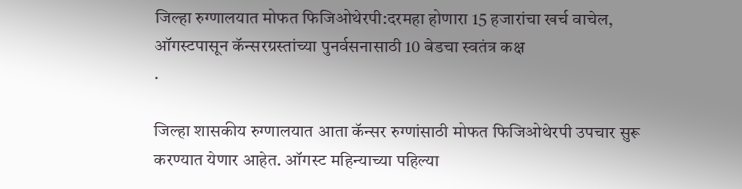जिल्हा रुग्णालयात मोफत फिजिओथेरपी:दरमहा होणारा 15 हजारांचा खर्च वाचेल, ऑगस्टपासून कॅन्सरग्रस्तांच्या पुनर्वसनासाठी 10 बेडचा स्वतंत्र कक्ष
.

जिल्हा शासकीय रुग्णालयात आता कॅन्सर रुग्णांसाठी मोफत फिजिओथेरपी उपचार सुरू करण्यात येणार आहेत. ऑगस्ट महिन्याच्या पहिल्या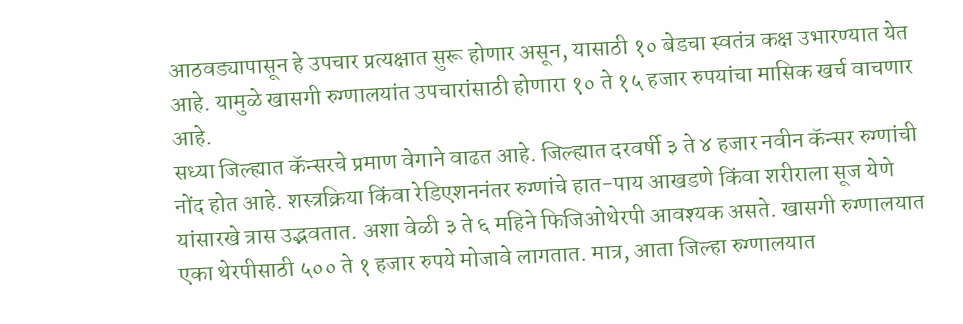आठवड्यापासून हे उपचार प्रत्यक्षात सुरू होणार असून, यासाठी १० बेडचा स्वतंत्र कक्ष उभारण्यात येत आहे. यामुळे खासगी रुग्णालयांत उपचारांसाठी होणारा १० ते १५ हजार रुपयांचा मासिक खर्च वाचणार आहे.
सध्या जिल्ह्यात कॅन्सरचे प्रमाण वेगाने वाढत आहे. जिल्ह्यात दरवर्षी ३ ते ४ हजार नवीन कॅन्सर रुग्णांची नोंद होत आहे. शस्त्रक्रिया किंवा रेडिएशननंतर रुग्णांचे हात-पाय आखडणे किंवा शरीराला सूज येणे यांसारखे त्रास उद्भवतात. अशा वेळी ३ ते ६ महिने फिजिओथेरपी आवश्यक असते. खासगी रुग्णालयात एका थेरपीसाठी ५०० ते १ हजार रुपये मोजावे लागतात. मात्र, आता जिल्हा रुग्णालयात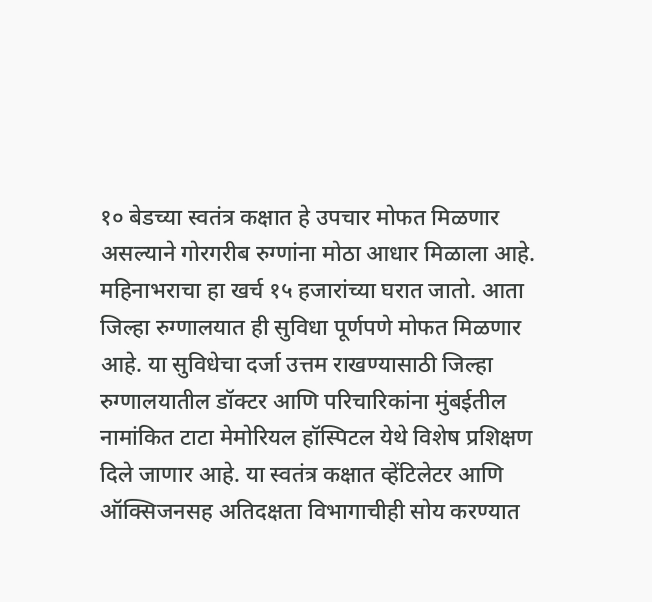१० बेडच्या स्वतंत्र कक्षात हे उपचार मोफत मिळणार असल्याने गोरगरीब रुग्णांना मोठा आधार मिळाला आहे. महिनाभराचा हा खर्च १५ हजारांच्या घरात जातो. आता जिल्हा रुग्णालयात ही सुविधा पूर्णपणे मोफत मिळणार आहे. या सुविधेचा दर्जा उत्तम राखण्यासाठी जिल्हा रुग्णालयातील डॉक्टर आणि परिचारिकांना मुंबईतील नामांकित टाटा मेमोरियल हॉस्पिटल येथे विशेष प्रशिक्षण दिले जाणार आहे. या स्वतंत्र कक्षात व्हेंटिलेटर आणि ऑक्सिजनसह अतिदक्षता विभागाचीही सोय करण्यात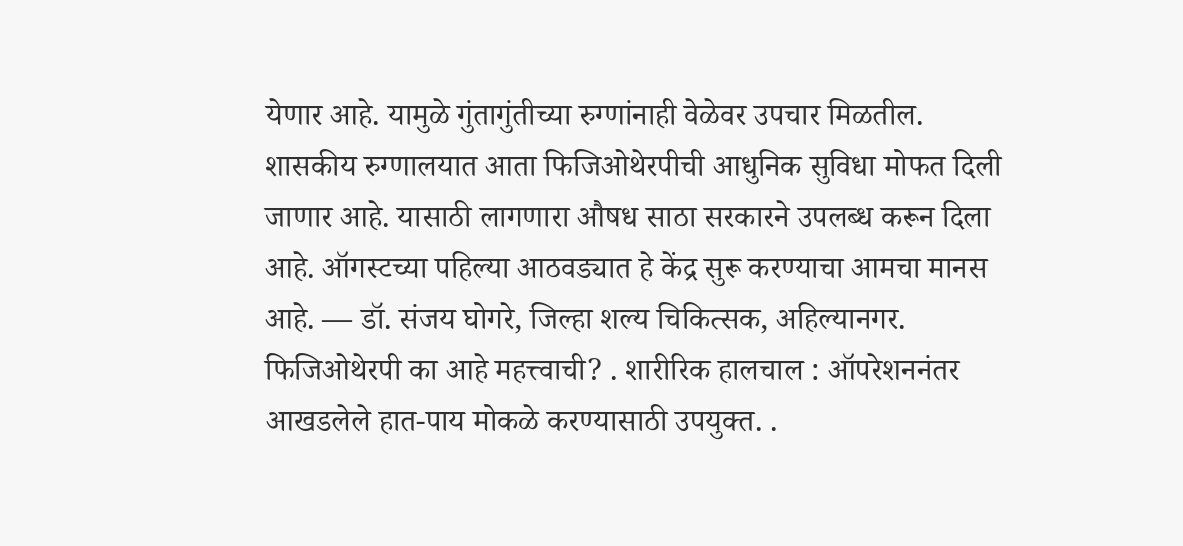येणार आहे. यामुळे गुंतागुंतीच्या रुग्णांनाही वेळेवर उपचार मिळतील.
शासकीय रुग्णालयात आता फिजिओथेरपीची आधुनिक सुविधा मोफत दिली जाणार आहे. यासाठी लागणारा औषध साठा सरकारने उपलब्ध करून दिला आहे. ऑगस्टच्या पहिल्या आठवड्यात हे केंद्र सुरू करण्याचा आमचा मानस आहे. — डॉ. संजय घोगरे, जिल्हा शल्य चिकित्सक, अहिल्यानगर.
फिजिओथेरपी का आहे महत्त्वाची? . शारीरिक हालचाल : ऑपरेशननंतर आखडलेले हात-पाय मोकळे करण्यासाठी उपयुक्त. .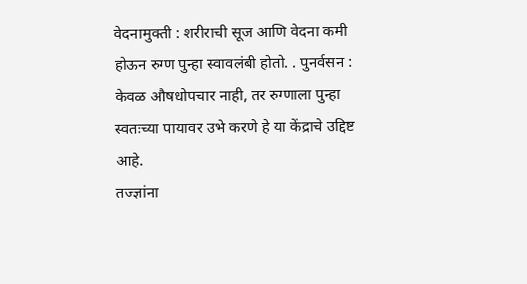वेदनामुक्ती : शरीराची सूज आणि वेदना कमी होऊन रुग्ण पुन्हा स्वावलंबी होतो. . पुनर्वसन : केवळ औषधोपचार नाही, तर रुग्णाला पुन्हा स्वतःच्या पायावर उभे करणे हे या केंद्राचे उद्दिष्ट आहे.
तज्ज्ञांना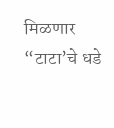मिळणार “टाटा’चे धडे